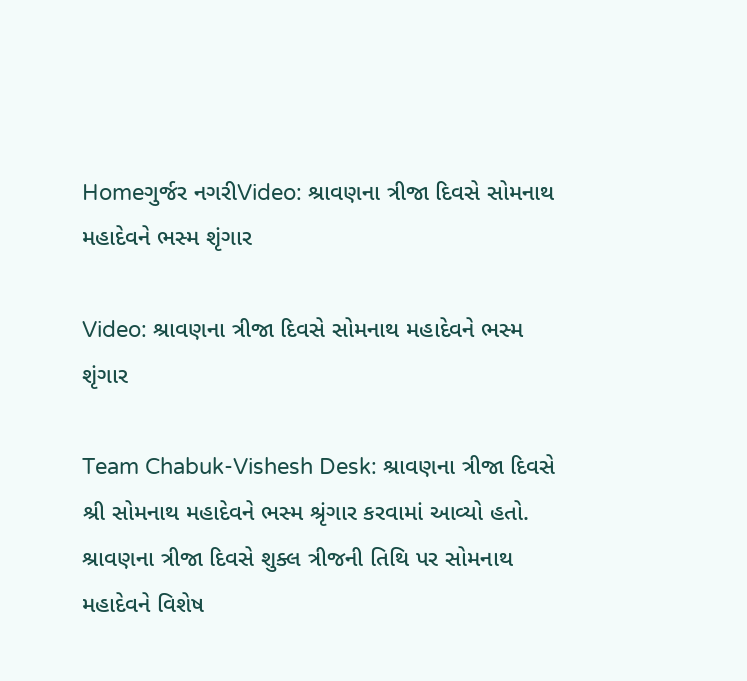Homeગુર્જર નગરીVideo: શ્રાવણના ત્રીજા દિવસે સોમનાથ મહાદેવને ભસ્મ શૃંગાર

Video: શ્રાવણના ત્રીજા દિવસે સોમનાથ મહાદેવને ભસ્મ શૃંગાર

Team Chabuk-Vishesh Desk: શ્રાવણના ત્રીજા દિવસે શ્રી સોમનાથ મહાદેવને ભસ્મ શ્રૃંગાર કરવામાં આવ્યો હતો. શ્રાવણના ત્રીજા દિવસે શુક્લ ત્રીજની તિથિ પર સોમનાથ મહાદેવને વિશેષ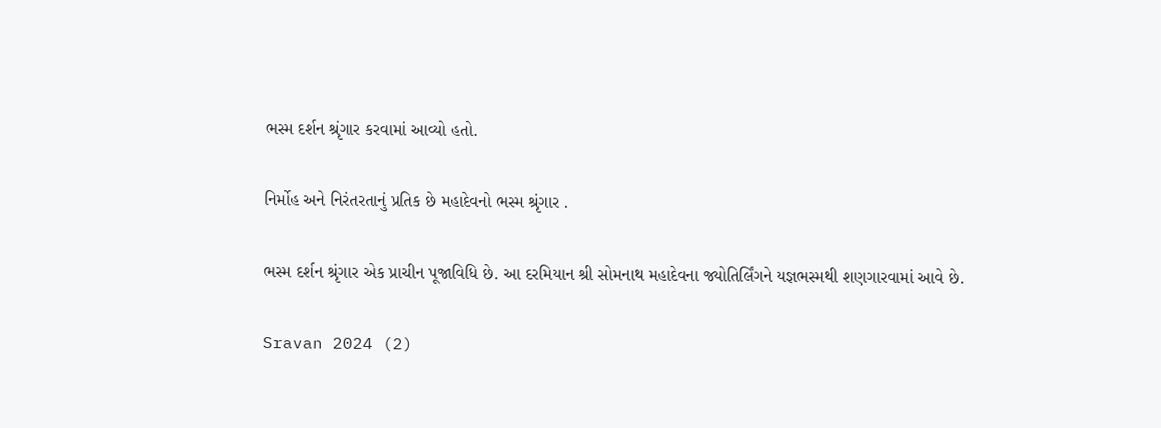ભસ્મ દર્શન શ્રૃંગાર કરવામાં આવ્યો હતો.

નિર્મોહ અને નિરંતરતાનું પ્રતિક છે મહાદેવનો ભસ્મ શ્રૃંગાર .

ભસ્મ દર્શન શ્રૃંગાર એક પ્રાચીન પૂજાવિધિ છે. આ દરમિયાન શ્રી સોમનાથ મહાદેવના જ્યોતિર્લિંગને યજ્ઞભસ્મથી શણગારવામાં આવે છે.

Sravan 2024 (2)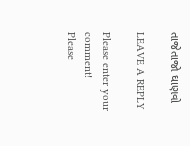તાજેતાજો ઘાણવો

LEAVE A REPLY

Please enter your comment!
Please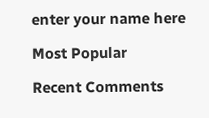enter your name here

Most Popular

Recent Comments